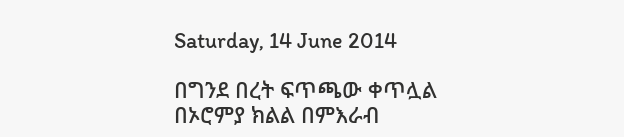Saturday, 14 June 2014

በግንደ በረት ፍጥጫው ቀጥሏል
በኦሮምያ ክልል በምእራብ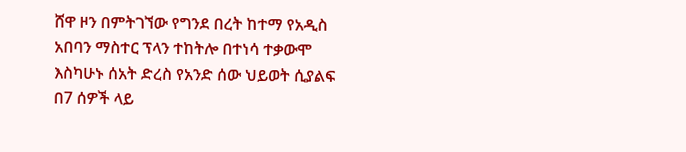ሸዋ ዞን በምትገኘው የግንደ በረት ከተማ የአዲስ አበባን ማስተር ፕላን ተከትሎ በተነሳ ተቃውሞ እስካሁኑ ሰአት ድረስ የአንድ ሰው ህይወት ሲያልፍ በ7 ሰዎች ላይ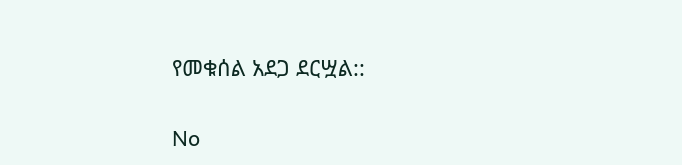የመቁሰል አደጋ ደርሧል::

No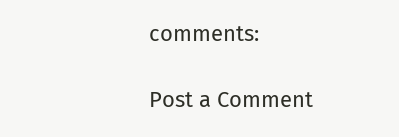comments:

Post a Comment